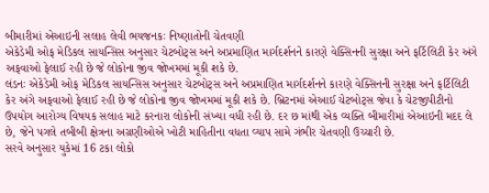બીમારીમાં એઆઇની સલાહ લેવી ભયજનકઃ નિષ્ણાતોની ચેતવણી
એકેડેમી ઓફ મેડિકલ સાયન્સિસ અનુસાર ચેટબોટ્સ અને અપ્રમાણિત માર્ગદર્શનને કારણે વેક્સિનની સુરક્ષા અને ફર્ટિલિટી કેર અંગે અફવાઓ ફેલાઈ રહી છે જે લોકોના જીવ જોખમમાં મૂકી શકે છે.
લંડનઃ એકેડેમી ઓફ મેડિકલ સાયન્સિસ અનુસાર ચેટબોટ્સ અને અપ્રમાણિત માર્ગદર્શનને કારણે વેક્સિનની સુરક્ષા અને ફર્ટિલિટી કેર અંગે અફવાઓ ફેલાઈ રહી છે જે લોકોના જીવ જોખમમાં મૂકી શકે છે. બ્રિટનમાં એઆઈ ચેટબોટ્સ જેવા કે ચેટજીપીટીનો ઉપયોગ આરોગ્ય વિષયક સલાહ માટે કરનારા લોકોની સંખ્યા વધી રહી છે. દર છ માંથી એક વ્યક્તિ બીમારીમાં એઆઇની મદદ લે છે, જેને પગલે તબીબી ક્ષેત્રના અગ્રણીઓએ ખોટી માહિતીના વધતા વ્યાપ સામે ગંભીર ચેતવણી ઉચ્ચારી છે.
સરવે અનુસાર યુકેમાં 16 ટકા લોકો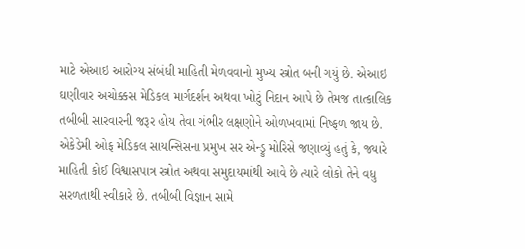માટે એઆઇ આરોગ્ય સંબંધી માહિતી મેળવવાનો મુખ્ય સ્ત્રોત બની ગયું છે. એઆઇ ઘણીવાર અચોક્કસ મેડિકલ માર્ગદર્શન અથવા ખોટું નિદાન આપે છે તેમજ તાત્કાલિક તબીબી સારવારની જરૂર હોય તેવા ગંભીર લક્ષણોને ઓળખવામાં નિષ્ફળ જાય છે.
એકેડેમી ઓફ મેડિકલ સાયન્સિસના પ્રમુખ સર એન્ડ્રુ મોરિસે જણાવ્યું હતું કે, જ્યારે માહિતી કોઈ વિશ્વાસપાત્ર સ્ત્રોત અથવા સમુદાયમાંથી આવે છે ત્યારે લોકો તેને વધુ સરળતાથી સ્વીકારે છે. તબીબી વિજ્ઞાન સામે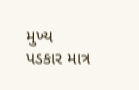મુખ્ય પડકાર માત્ર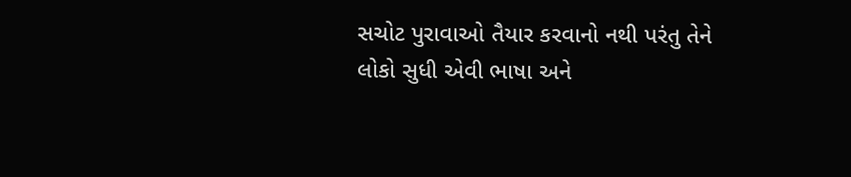સચોટ પુરાવાઓ તૈયાર કરવાનો નથી પરંતુ તેને લોકો સુધી એવી ભાષા અને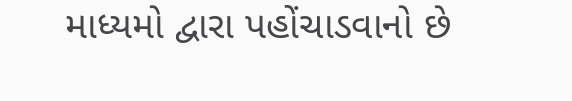માધ્યમો દ્વારા પહોંચાડવાનો છે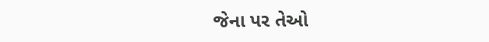જેના પર તેઓ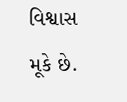વિશ્વાસ મૂકે છે.